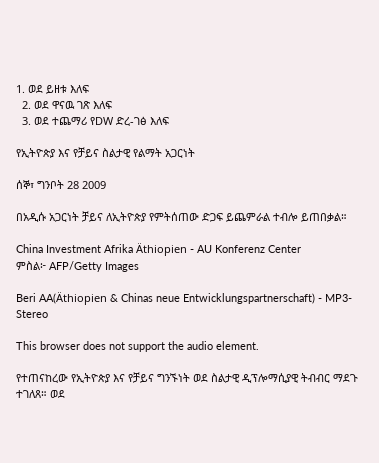1. ወደ ይዘቱ እለፍ
  2. ወደ ዋናዉ ገጽ እለፍ
  3. ወደ ተጨማሪ የDW ድረ-ገፅ እለፍ

የኢትዮጵያ እና የቻይና ስልታዊ የልማት አጋርነት

ሰኞ፣ ግንቦት 28 2009

በአዲሱ አጋርነት ቻይና ለኢትዮጵያ የምትሰጠው ድጋፍ ይጨምራል ተብሎ ይጠበቃል።

China Investment Afrika Äthiopien - AU Konferenz Center
ምስል፦ AFP/Getty Images

Beri AA(Äthiopien & Chinas neue Entwicklungspartnerschaft) - MP3-Stereo

This browser does not support the audio element.

የተጠናከረው የኢትዮጵያ እና የቻይና ግንኙነት ወደ ስልታዊ ዲፕሎማሲያዊ ትብብር ማደጉ ተገለጸ። ወደ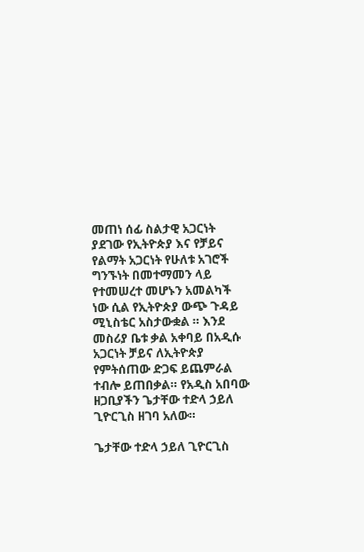መጠነ ሰፊ ስልታዊ አጋርነት ያደገው የኢትዮጵያ እና የቻይና የልማት አጋርነት የሁለቱ አገሮች ግንኙነት በመተማመን ላይ የተመሠረተ መሆኑን አመልካች ነው ሲል የኢትዮጵያ ውጭ ጉዳይ ሚኒስቴር አስታውቋል ። እንደ መስሪያ ቤቱ ቃል አቀባይ በአዲሱ አጋርነት ቻይና ለኢትዮጵያ የምትሰጠው ድጋፍ ይጨምራል ተብሎ ይጠበቃል። የአዲስ አበባው ዘጋቢያችን ጌታቸው ተድላ ኃይለ ጊዮርጊስ ዘገባ አለው።

ጌታቸው ተድላ ኃይለ ጊዮርጊስ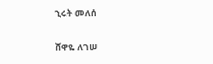ኂሩት መለሰ

ሸዋዬ ለገሠ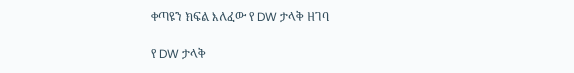ቀጣዩን ክፍል እለፈው የ DW ታላቅ ዘገባ

የ DW ታላቅ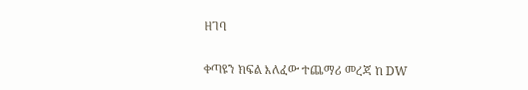ዘገባ

ቀጣዩን ክፍል እለፈው ተጨማሪ መረጃ ከ DW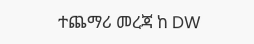ተጨማሪ መረጃ ከ DW